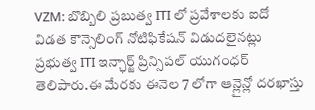VZM: బొబ్బిలి ప్రబుత్వ ITI లో ప్రవేశాలకు ఐదో విడత కౌన్సెలింగ్ నోటిఫికేషన్ విడుదలైనట్లు ప్రభుత్వ ITI ఇన్ఛార్జ్ ప్రిన్సిపల్ యుగంధర్ తెలిపారు.ఈ మేరకు ఈనెల 7 లోగా ఆన్లైన్లో దరఖాస్తు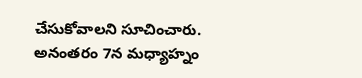చేసుకోవాలని సూచించారు. అనంతరం 7న మధ్యాహ్నం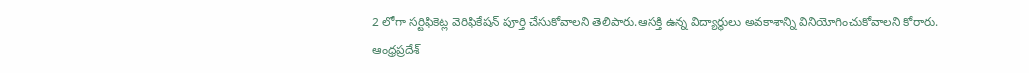2 లోగా సర్టిఫికెట్ల వెరిఫికేషన్ పూర్తి చేసుకోవాలని తెలిపారు.ఆసక్తి ఉన్న విద్యార్థులు అవకాశాన్ని వినియోగించుకోవాలని కోరారు.
ఆంధ్రప్రదేశ్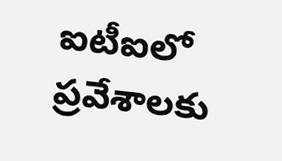ఐటీఐలో ప్రవేశాలకు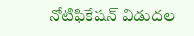నోటిఫికేషన్ విడుదల